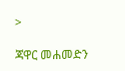>

ጃዋር መሐመድን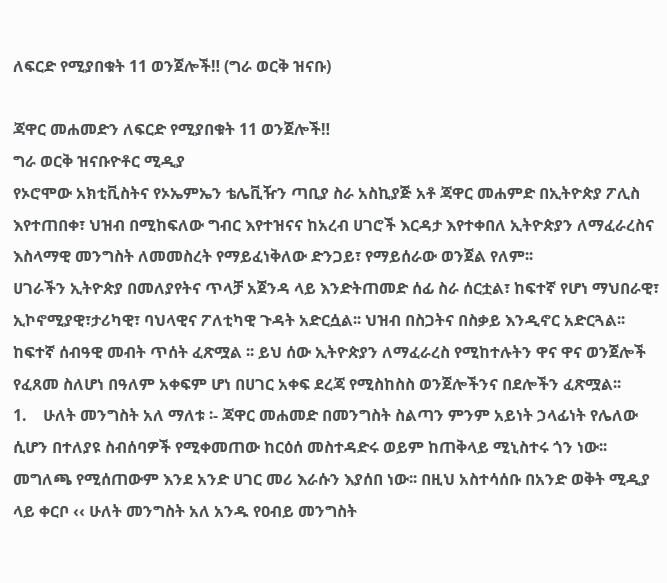ለፍርድ የሚያበቁት 11 ወንጀሎች‼ (ግራ ወርቅ ዝናቡ)

ጃዋር መሐመድን ለፍርድ የሚያበቁት 11 ወንጀሎች‼
ግራ ወርቅ ዝናቡዮቶር ሚዲያ
የኦሮሞው አክቲቪስትና የኦኤምኤን ቴሌቪዥን ጣቢያ ስራ አስኪያጅ አቶ ጃዋር መሐምድ በኢትዮጵያ ፖሊስ እየተጠበቀ፣ ህዝብ በሚከፍለው ግብር እየተዝናና ከአረብ ሀገሮች እርዳታ እየተቀበለ ኢትዮጵያን ለማፈራረስና እስላማዊ መንግስት ለመመስረት የማይፈነቅለው ድንጋይ፣ የማይሰራው ወንጀል የለም፡፡
ሀገራችን ኢትዮጵያ በመለያየትና ጥላቻ አጀንዳ ላይ እንድትጠመድ ሰፊ ስራ ሰርቷል፣ ከፍተኛ የሆነ ማህበራዊ፣ ኢኮኖሚያዊ፣ታሪካዊ፣ ባህላዊና ፖለቲካዊ ጉዳት አድርሷል፡፡ ህዝብ በስጋትና በስቃይ እንዲኖር አድርጓል፡፡ ከፍተኛ ሰብዓዊ መብት ጥሰት ፈጽሟል ፡፡ ይህ ሰው ኢትዮጵያን ለማፈራረስ የሚከተሉትን ዋና ዋና ወንጀሎች የፈጸመ ስለሆነ በዓለም አቀፍም ሆነ በሀገር አቀፍ ደረጃ የሚስከስስ ወንጀሎችንና በደሎችን ፈጽሟል፡፡
1.    ሁለት መንግስት አለ ማለቱ ፡- ጃዋር መሐመድ በመንግስት ስልጣን ምንም አይነት ኃላፊነት የሌለው ሲሆን በተለያዩ ስብሰባዎች የሚቀመጠው ከርዕሰ መስተዳድሩ ወይም ከጠቅላይ ሚኒስተሩ ጎን ነው፡፡ መግለጫ የሚሰጠውም እንደ አንድ ሀገር መሪ እራሱን እያሰበ ነው፡፡ በዚህ አስተሳሰቡ በአንድ ወቅት ሚዲያ ላይ ቀርቦ ‹‹ ሁለት መንግስት አለ አንዱ የዐብይ መንግስት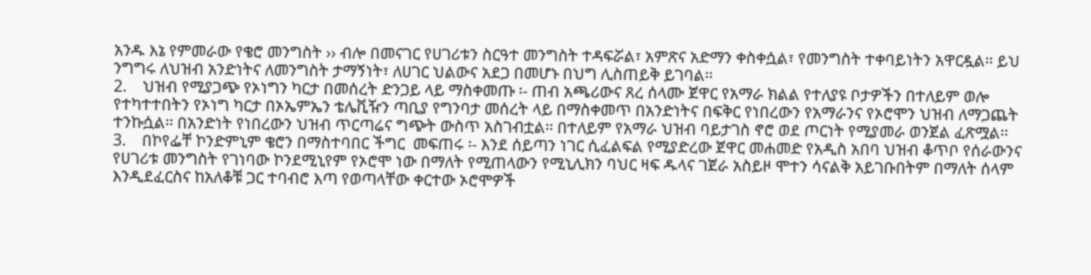አንዱ እኔ የምመራው የቄሮ መንግስት ›› ብሎ በመናገር የሀገሪቱን ስርዓተ መንግስት ተዳፍሯል፣ አምጽና አድማን ቀስቀሷል፣ የመንግስት ተቀባይነትን አዋርዷል፡፡ ይህ ንግግሩ ለህዝብ አንድነትና ለመንግስት ታማኝነት፣ ለሀገር ህልውና አደጋ በመሆኑ በህግ ሊስጠይቅ ይገባል፡፡
2.    ህዝብ የሚያጋጭ የኦነግን ካርታ በመሰረት ድንጋይ ላይ ማስቀመጡ ፡- ጠብ አጫሪውና ጸረ ሰላሙ ጀዋር የአማራ ክልል የተለያዩ ቦታዎችን በተለይም ወሎ የተካተተበትን የኦነግ ካርታ በኦኤምኤን ቴሌቪዥን ጣቢያ የግንባታ መሰረት ላይ በማስቀመጥ በአንድነትና በፍቅር የነበረውን የአማራንና የኦሮሞን ህዝብ ለማጋጨት ተንኩሷል፡፡ በአንድነት የነበረውን ህዝብ ጥርጣሬና ግጭት ውስጥ አስገብቷል፡፡ በተለይም የአማራ ህዝብ ባይታገስ ኖሮ ወደ ጦርነት የሚያመራ ወንጀል ፈጽሟል፡፡
3.    በኮየፌቸ ኮንድምኒም ቄሮን በማስተባበር ችግር  መፍጠሩ ፡- እንደ ሰይጣን ነገር ሲፈልፍል የሚያድረው ጀዋር መሐመድ የአዲስ አበባ ህዝብ ቆጥቦ የሰራውንና የሀገሪቱ መንግስት የገነባው ኮንደሚኒየም የኦሮሞ ነው በማለት የሚጠላውን የሚኒሊክን ባህር ዛፍ ዱላና ገጀራ አስይዞ ሞተን ሳናልቅ አይገቡበትም በማለት ሰላም እንዲደፈርስና ከአለቆቹ ጋር ተባብሮ እጣ የወጣላቸው ቀርተው ኦሮሞዎች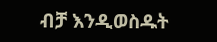ብቻ እንዲወስዱት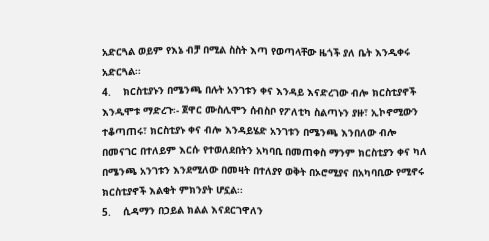አድርጓል ወይም የእኔ ብቻ በሚል ስስት እጣ የወጣላቸው ዜጎች ያለ ቤት እንዲቀሩ አድርጓል፡፡
4.    ክርስቲያኑን በሜንጫ በሉት አንገቱን ቀና እንዳይ እናድረገው ብሎ ክርስቲያኖች እንዲሞቱ ማድረጉ፡- ጀዋር ሙስሊሞን ሰብስቦ የፖለቲካ ስልጣኑን ያዙ፣ ኢኮኖሚውን ተቆጣጠሩ፣ ክርስቲያኑ ቀና ብሎ እንዳይሄድ አንገቱን በሜንጫ እንበለው ብሎ በመናገር በተለይም እርሱ የተወለደበትን አካባቢ በመጠቀስ ማንም ክርስቲያን ቀና ካለ በሜንጫ አንገቱን እንደሚለው በመዛት በተለያየ ወቅት በኦሮሚያና በአካባቢው የሚኖሩ ክርስቲያኖች እልቂት ምክንያት ሆኗል፡፡
5.    ሲዳማን በኃይል ክልል እናደርገዋለን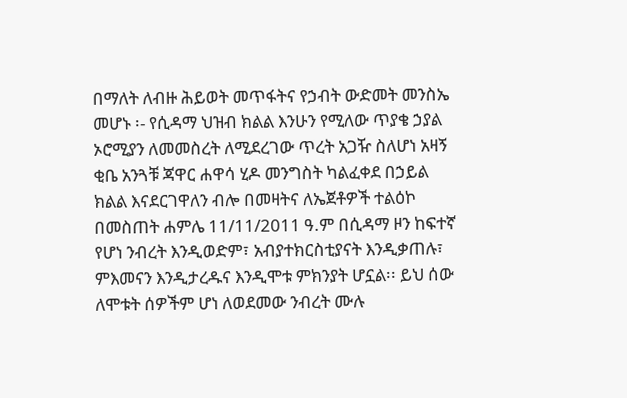በማለት ለብዙ ሕይወት መጥፋትና የኃብት ውድመት መንስኤ መሆኑ ፡- የሲዳማ ህዝብ ክልል እንሁን የሚለው ጥያቄ ኃያል ኦሮሚያን ለመመስረት ለሚደረገው ጥረት አጋዥ ስለሆነ አዛኝ ቂቤ አንጓቹ ጃዋር ሐዋሳ ሂዶ መንግስት ካልፈቀደ በኃይል ክልል እናደርገዋለን ብሎ በመዛትና ለኤጀቶዎች ተልዕኮ በመስጠት ሐምሌ 11/11/2011 ዓ.ም በሲዳማ ዞን ከፍተኛ የሆነ ንብረት እንዲወድም፣ አብያተክርስቲያናት እንዲቃጠሉ፣ ምእመናን እንዲታረዱና እንዲሞቱ ምክንያት ሆኗል፡፡ ይህ ሰው ለሞቱት ሰዎችም ሆነ ለወደመው ንብረት ሙሉ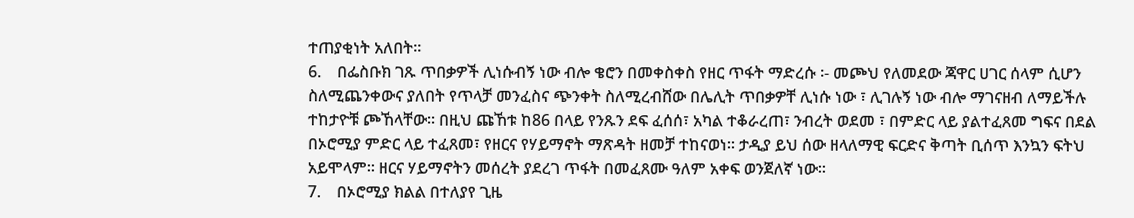ተጠያቂነት አለበት፡፡
6.    በፌስቡክ ገጹ ጥበቃዎች ሊነሱብኝ ነው ብሎ ቄሮን በመቀስቀስ የዘር ጥፋት ማድረሱ ፡- መጮህ የለመደው ጃዋር ሀገር ሰላም ሲሆን ስለሚጨንቀውና ያለበት የጥላቻ መንፈስና ጭንቀት ስለሚረብሸው በሌሊት ጥበቃዎቸ ሊነሱ ነው ፣ ሊገሉኝ ነው ብሎ ማገናዘብ ለማይችሉ ተከታዮቹ ጮኸላቸው፡፡ በዚህ ጩኸቱ ከ86 በላይ የንጹን ደፍ ፈሰሰ፣ አካል ተቆራረጠ፣ ንብረት ወደመ ፣ በምድር ላይ ያልተፈጸመ ግፍና በደል በኦሮሚያ ምድር ላይ ተፈጸመ፣ የዘርና የሃይማኖት ማጽዳት ዘመቻ ተከናወነ፡፡ ታዲያ ይህ ሰው ዘላለማዊ ፍርድና ቅጣት ቢሰጥ እንኳን ፍትህ አይሞላም፡፡ ዘርና ሃይማኖትን መሰረት ያደረገ ጥፋት በመፈጸሙ ዓለም አቀፍ ወንጀለኛ ነው፡፡
7.    በኦሮሚያ ክልል በተለያየ ጊዜ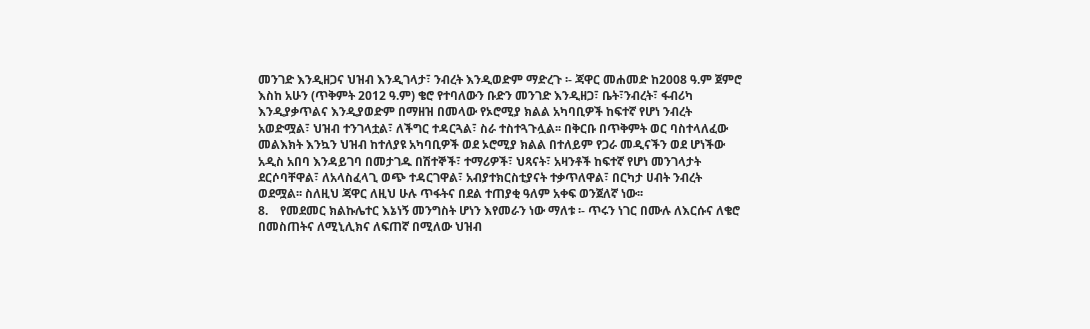መንገድ እንዲዘጋና ህዝብ እንዲገላታ፣ ንብረት እንዲወድም ማድረጉ ፡- ጃዋር መሐመድ ከ2008 ዓ.ም ጀምሮ እስከ አሁን (ጥቅምት 2012 ዓ.ም) ቄሮ የተባለውን ቡድን መንገድ እንዲዘጋ፣ ቤት፣ንብረት፣ ፋብሪካ እንዲያቃጥልና እንዲያወድም በማዘዝ በመላው የኦሮሚያ ክልል አካባቢዎች ከፍተኛ የሆነ ንብረት አወድሟል፣ ህዝብ ተንገላቷል፣ ለችግር ተዳርጓል፣ ስራ ተስተጓጉሏል፡፡ በቅርቡ በጥቅምት ወር ባስተላለፈው መልእክት እንኳን ህዝብ ከተለያዩ አካባቢዎች ወደ ኦሮሚያ ክልል በተለይም የጋራ መዲናችን ወደ ሆነችው አዲስ አበባ እንዳይገባ በመታገዱ በሽተኞች፣ ተማሪዎች፣ ህጻናት፣ አዛንቶች ከፍተኛ የሆነ መንገላታት ደርሶባቸዋል፣ ለአላስፈላጊ ወጭ ተዳርገዋል፣ አብያተክርስቲያናት ተቃጥለዋል፣ በርካታ ሀብት ንብረት ወደሟል፡፡ ስለዚህ ጃዋር ለዚህ ሁሉ ጥፋትና በደል ተጠያቂ ዓለም አቀፍ ወንጀለኛ ነው፡፡
8.    የመደመር ክልኩሌተር እኔነኝ መንግስት ሆነን እየመራን ነው ማለቱ ፡- ጥሩን ነገር በሙሉ ለእርሱና ለቄሮ በመስጠትና ለሚኒሊክና ለፍጠኛ በሚለው ህዝብ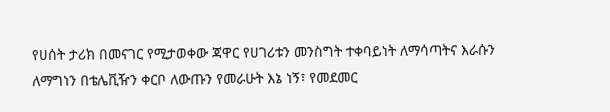የሀሰት ታሪክ በመናገር የሚታወቀው ጃዋር የሀገሪቱን መንስግት ተቀባይነት ለማሳጣትና እራሱን ለማግነን በቴሌቪዥን ቀርቦ ለውጡን የመራሁት እኔ ነኝ፣ የመደመር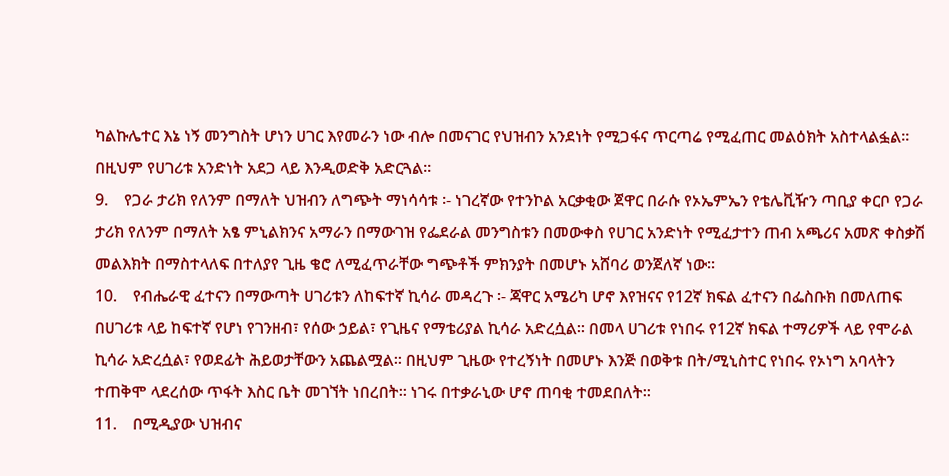ካልኩሌተር እኔ ነኝ መንግስት ሆነን ሀገር እየመራን ነው ብሎ በመናገር የህዝብን አንደነት የሚጋፋና ጥርጣሬ የሚፈጠር መልዕክት አስተላልፏል፡፡ በዚህም የሀገሪቱ አንድነት አደጋ ላይ እንዲወድቅ አድርጓል፡፡
9.    የጋራ ታሪክ የለንም በማለት ህዝብን ለግጭት ማነሳሳቱ ፡- ነገረኛው የተንኮል አርቃቂው ጀዋር በራሱ የኦኤምኤን የቴሌቪዥን ጣቢያ ቀርቦ የጋራ ታሪክ የለንም በማለት አፄ ምኒልክንና አማራን በማውገዝ የፌደራል መንግስቱን በመውቀስ የሀገር አንድነት የሚፈታተን ጠብ አጫሪና አመጽ ቀስቃሽ መልእክት በማስተላለፍ በተለያየ ጊዜ ቄሮ ለሚፈጥራቸው ግጭቶች ምክንያት በመሆኑ አሸባሪ ወንጀለኛ ነው፡፡
10.    የብሔራዊ ፈተናን በማውጣት ሀገሪቱን ለከፍተኛ ኪሳራ መዳረጉ ፡- ጃዋር አሜሪካ ሆኖ እየዝናና የ12ኛ ክፍል ፈተናን በፌስቡክ በመለጠፍ በሀገሪቱ ላይ ከፍተኛ የሆነ የገንዘብ፣ የሰው ኃይል፣ የጊዜና የማቴሪያል ኪሳራ አድረሷል፡፡ በመላ ሀገሪቱ የነበሩ የ12ኛ ክፍል ተማሪዎች ላይ የሞራል ኪሳራ አድረሷል፣ የወደፊት ሕይወታቸውን አጨልሟል፡፡ በዚህም ጊዜው የተረኝነት በመሆኑ እንጅ በወቅቱ በት/ሚኒስተር የነበሩ የኦነግ አባላትን ተጠቅሞ ላደረሰው ጥፋት እስር ቤት መገኘት ነበረበት፡፡ ነገሩ በተቃራኒው ሆኖ ጠባቂ ተመደበለት፡፡
11.    በሚዲያው ህዝብና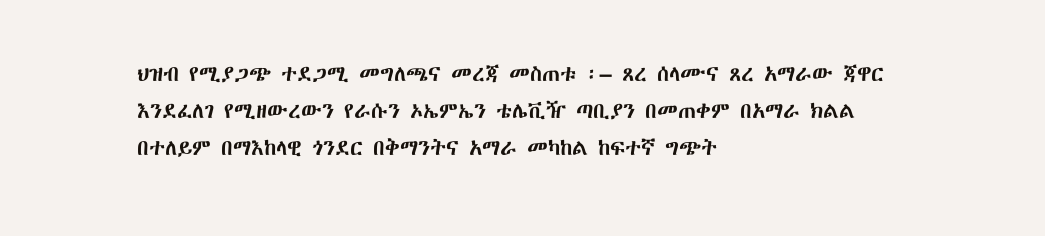ህዝብ የሚያጋጭ ተደጋሚ መግለጫና መረጃ መስጠቱ ፡– ጸረ ሰላሙና ጸረ አማራው ጃዋር እንደፈለገ የሚዘውረውን የራሱን ኦኤምኤን ቴሌቪዥ ጣቢያን በመጠቀም በአማራ ክልል በተለይም በማእከላዊ ጎንደር በቅማንትና አማራ መካከል ከፍተኛ ግጭት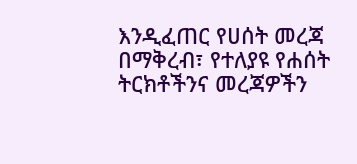እንዲፈጠር የሀሰት መረጃ በማቅረብ፣ የተለያዩ የሐሰት ትርክቶችንና መረጃዎችን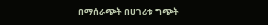በማሰራጭት በሀገሪቱ ግጭት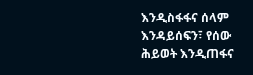እንዲስፋፋና ሰላም እንዳይሰፍን፣ የሰው ሕይወት እንዲጠፋና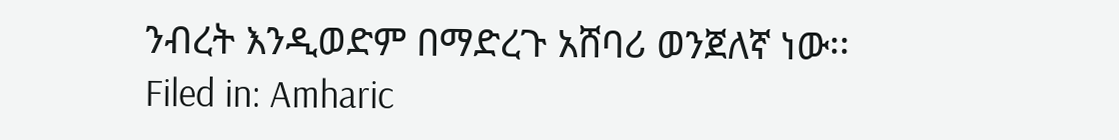ንብረት እንዲወድም በማድረጉ አሸባሪ ወንጀለኛ ነው፡፡
Filed in: Amharic